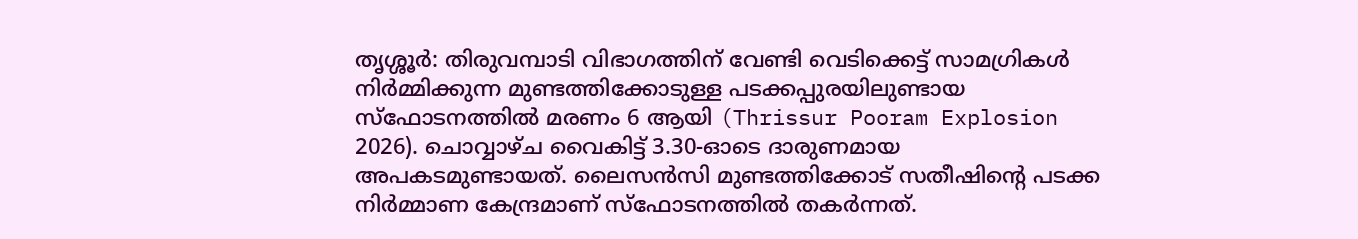തൃശ്ശൂർ: തിരുവമ്പാടി വിഭാഗത്തിന് വേണ്ടി വെടിക്കെട്ട് സാമഗ്രികൾ നിർമ്മിക്കുന്ന മുണ്ടത്തിക്കോടുള്ള പടക്കപ്പുരയിലുണ്ടായ സ്ഫോടനത്തിൽ മരണം 6 ആയി (Thrissur Pooram Explosion 2026). ചൊവ്വാഴ്ച വൈകിട്ട് 3.30-ഓടെ ദാരുണമായ അപകടമുണ്ടായത്. ലൈസൻസി മുണ്ടത്തിക്കോട് സതീഷിന്റെ പടക്ക നിർമ്മാണ കേന്ദ്രമാണ് സ്ഫോടനത്തിൽ തകർന്നത്.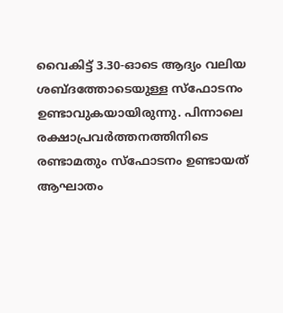വൈകിട്ട് 3.30-ഓടെ ആദ്യം വലിയ ശബ്ദത്തോടെയുള്ള സ്ഫോടനം ഉണ്ടാവുകയായിരുന്നു. പിന്നാലെ രക്ഷാപ്രവർത്തനത്തിനിടെ രണ്ടാമതും സ്ഫോടനം ഉണ്ടായത് ആഘാതം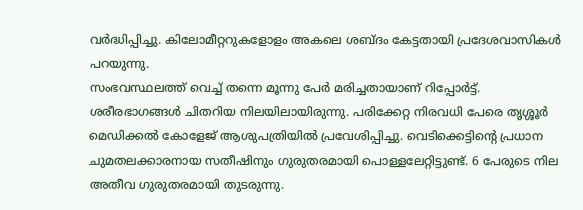വർദ്ധിപ്പിച്ചു. കിലോമീറ്ററുകളോളം അകലെ ശബ്ദം കേട്ടതായി പ്രദേശവാസികൾ പറയുന്നു.
സംഭവസ്ഥലത്ത് വെച്ച് തന്നെ മൂന്നു പേർ മരിച്ചതായാണ് റിപ്പോർട്ട്. ശരീരഭാഗങ്ങൾ ചിതറിയ നിലയിലായിരുന്നു. പരിക്കേറ്റ നിരവധി പേരെ തൃശ്ശൂർ മെഡിക്കൽ കോളേജ് ആശുപത്രിയിൽ പ്രവേശിപ്പിച്ചു. വെടിക്കെട്ടിന്റെ പ്രധാന ചുമതലക്കാരനായ സതീഷിനും ഗുരുതരമായി പൊള്ളലേറ്റിട്ടുണ്ട്. 6 പേരുടെ നില അതീവ ഗുരുതരമായി തുടരുന്നു.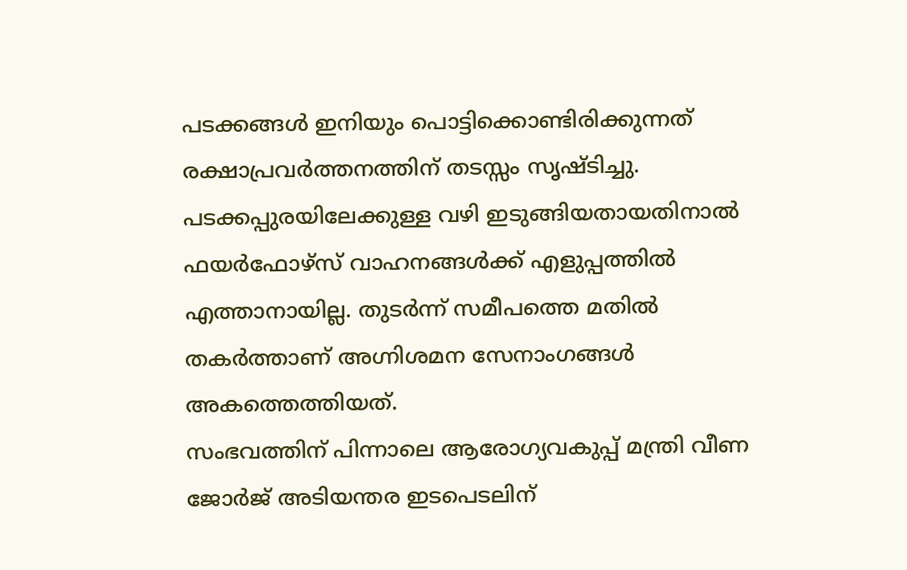പടക്കങ്ങൾ ഇനിയും പൊട്ടിക്കൊണ്ടിരിക്കുന്നത് രക്ഷാപ്രവർത്തനത്തിന് തടസ്സം സൃഷ്ടിച്ചു. പടക്കപ്പുരയിലേക്കുള്ള വഴി ഇടുങ്ങിയതായതിനാൽ ഫയർഫോഴ്സ് വാഹനങ്ങൾക്ക് എളുപ്പത്തിൽ എത്താനായില്ല. തുടർന്ന് സമീപത്തെ മതിൽ തകർത്താണ് അഗ്നിശമന സേനാംഗങ്ങൾ അകത്തെത്തിയത്.
സംഭവത്തിന് പിന്നാലെ ആരോഗ്യവകുപ്പ് മന്ത്രി വീണ ജോർജ് അടിയന്തര ഇടപെടലിന്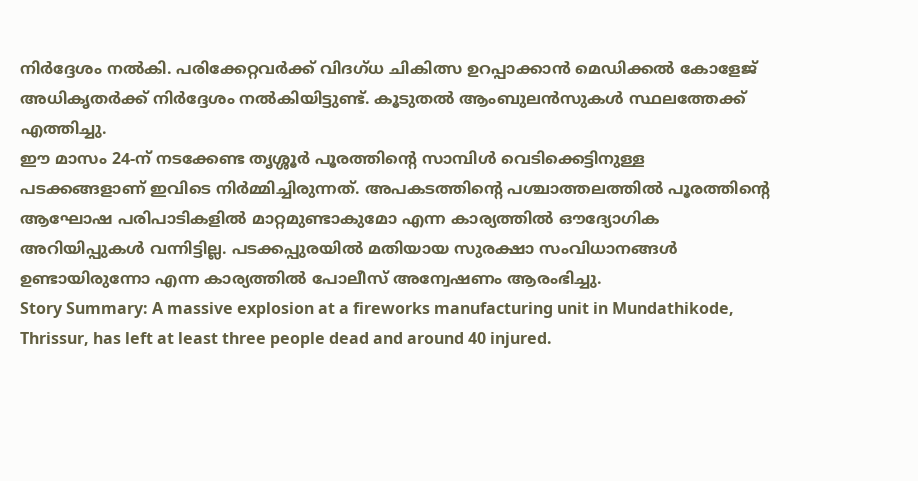നിർദ്ദേശം നൽകി. പരിക്കേറ്റവർക്ക് വിദഗ്ധ ചികിത്സ ഉറപ്പാക്കാൻ മെഡിക്കൽ കോളേജ് അധികൃതർക്ക് നിർദ്ദേശം നൽകിയിട്ടുണ്ട്. കൂടുതൽ ആംബുലൻസുകൾ സ്ഥലത്തേക്ക് എത്തിച്ചു.
ഈ മാസം 24-ന് നടക്കേണ്ട തൃശ്ശൂർ പൂരത്തിന്റെ സാമ്പിൾ വെടിക്കെട്ടിനുള്ള പടക്കങ്ങളാണ് ഇവിടെ നിർമ്മിച്ചിരുന്നത്. അപകടത്തിന്റെ പശ്ചാത്തലത്തിൽ പൂരത്തിന്റെ ആഘോഷ പരിപാടികളിൽ മാറ്റമുണ്ടാകുമോ എന്ന കാര്യത്തിൽ ഔദ്യോഗിക അറിയിപ്പുകൾ വന്നിട്ടില്ല. പടക്കപ്പുരയിൽ മതിയായ സുരക്ഷാ സംവിധാനങ്ങൾ ഉണ്ടായിരുന്നോ എന്ന കാര്യത്തിൽ പോലീസ് അന്വേഷണം ആരംഭിച്ചു.
Story Summary: A massive explosion at a fireworks manufacturing unit in Mundathikode, Thrissur, has left at least three people dead and around 40 injured.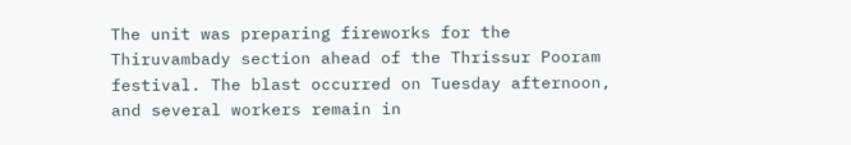The unit was preparing fireworks for the Thiruvambady section ahead of the Thrissur Pooram festival. The blast occurred on Tuesday afternoon, and several workers remain in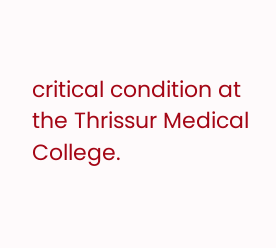critical condition at the Thrissur Medical College.